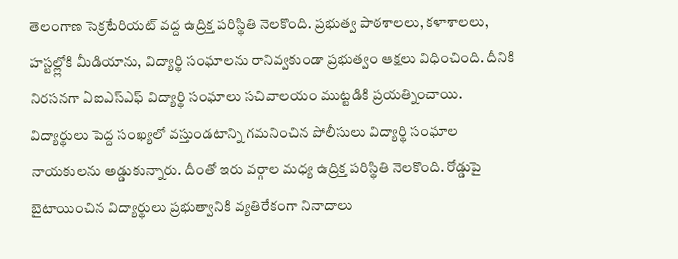తెలంగాణ సెక్రటేరియట్ వద్ద ఉద్రిక్త పరిస్థితి నెలకొంది. ప్రభుత్వ పాఠశాలలు, కళాశాలలు, హస్టల్ల్లోకి మీడియాను, విద్యార్థి సంఘాలను రానివ్వకుండా ప్రభుత్వం ఆక్షలు విధించింది. దీనికి నిరసనగా ఏఐఎస్ఎఫ్ విద్యార్థి సంఘాలు సచివాలయం ముట్టడికి ప్రయత్నించాయి. విద్యార్థులు పెద్ద సంఖ్యలో వస్తుండటాన్ని గమనించిన పోలీసులు విద్యార్థి సంఘాల నాయకులను అడ్డుకున్నారు. దీంతో ఇరు వర్గాల మధ్య ఉద్రిక్త పరిస్థితి నెలకొంది. రోడ్డుపై బైటాయించిన విద్యార్థులు ప్రభుత్వానికి వ్యతిరేకంగా నినాదాలు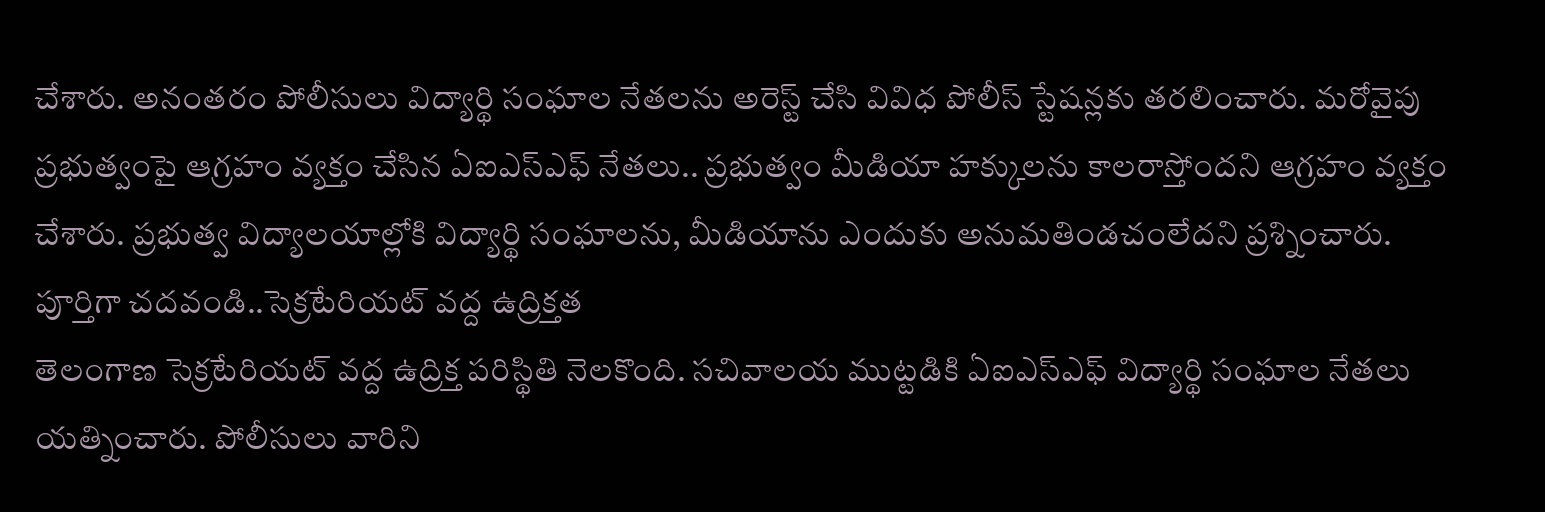చేశారు. అనంతరం పోలీసులు విద్యార్థి సంఘాల నేతలను అరెస్ట్ చేసి వివిధ పోలీస్ స్టేషన్లకు తరలించారు. మరోవైపు ప్రభుత్వంపై ఆగ్రహం వ్యక్తం చేసిన ఏఐఎస్ఎఫ్ నేతలు.. ప్రభుత్వం మీడియా హక్కులను కాలరాస్తోందని ఆగ్రహం వ్యక్తం చేశారు. ప్రభుత్వ విద్యాలయాల్లోకి విద్యార్థి సంఘాలను, మీడియాను ఎందుకు అనుమతిండచంలేదని ప్రశ్నించారు.
పూర్తిగా చదవండి..సెక్రటేరియట్ వద్ద ఉద్రిక్తత
తెలంగాణ సెక్రటేరియట్ వద్ద ఉద్రిక్త పరిస్థితి నెలకొంది. సచివాలయ ముట్టడికి ఏఐఎస్ఎఫ్ విద్యార్థి సంఘాల నేతలు యత్నించారు. పోలీసులు వారిని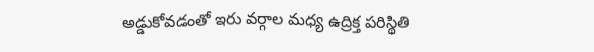అడ్డుకోవడంతో ఇరు వర్గాల మధ్య ఉద్రిక్త పరిస్థితి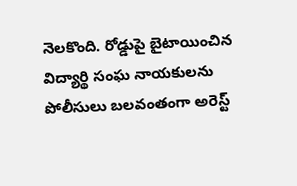నెలకొంది. రోడ్డుపై బైటాయించిన విద్యార్థి సంఘ నాయకులను పోలీసులు బలవంతంగా అరెస్ట్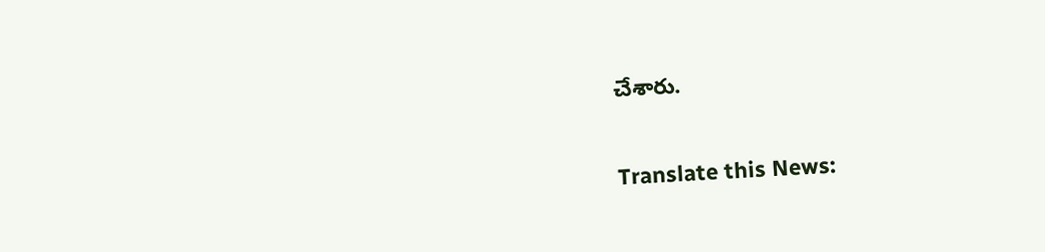చేశారు.

Translate this News: